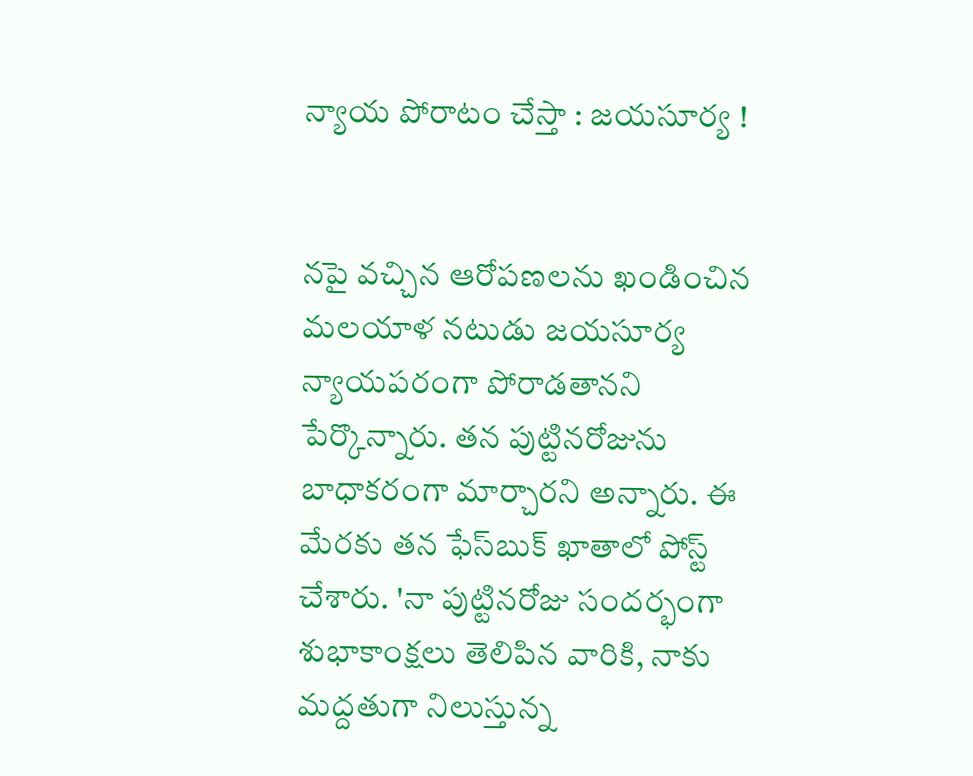న్యాయ పోరాటం చేస్తా : జయసూర్య !


నపై వచ్చిన ఆరోపణలను ఖండించిన మలయాళ నటుడు జయసూర్య న్యాయపరంగా పోరాడతానని పేర్కొన్నారు. తన పుట్టినరోజును బాధాకరంగా మార్చారని అన్నారు. ఈ మేరకు తన ఫేస్‌బుక్‌ ఖాతాలో పోస్ట్‌ చేశారు. 'నా పుట్టినరోజు సందర్భంగా శుభాకాంక్షలు తెలిపిన వారికి, నాకు మద్దతుగా నిలుస్తున్న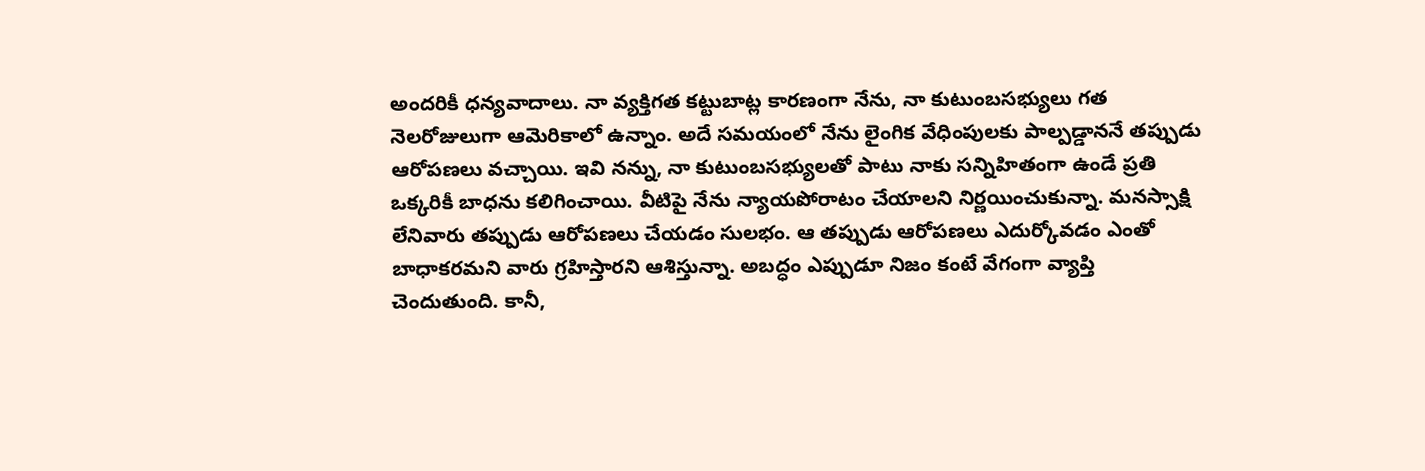అందరికీ ధన్యవాదాలు. నా వ్యక్తిగత కట్టుబాట్ల కారణంగా నేను, నా కుటుంబసభ్యులు గత నెలరోజులుగా ఆమెరికాలో ఉన్నాం. అదే సమయంలో నేను లైంగిక వేధింపులకు పాల్పడ్డాననే తప్పుడు ఆరోపణలు వచ్చాయి. ఇవి నన్ను, నా కుటుంబసభ్యులతో పాటు నాకు సన్నిహితంగా ఉండే ప్రతి ఒక్కరికీ బాధను కలిగించాయి. వీటిపై నేను న్యాయపోరాటం చేయాలని నిర్ణయించుకున్నా. మనస్సాక్షి లేనివారు తప్పుడు ఆరోపణలు చేయడం సులభం. ఆ తప్పుడు ఆరోపణలు ఎదుర్కోవడం ఎంతో బాధాకరమని వారు గ్రహిస్తారని ఆశిస్తున్నా. అబద్ధం ఎప్పుడూ నిజం కంటే వేగంగా వ్యాప్తి చెందుతుంది. కానీ,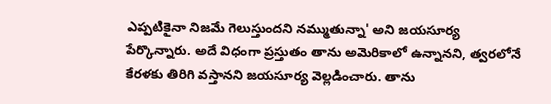ఎప్పటికైనా నిజమే గెలుస్తుందని నమ్ముతున్నా' అని జయసూర్య పేర్కొన్నారు. అదే విధంగా ప్రస్తుతం తాను అమెరికాలో ఉన్నానని, త్వరలోనే కేరళకు తిరిగి వస్తానని జయసూర్య వెల్లడించారు. తాను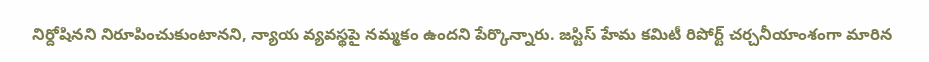నిర్దోషినని నిరూపించుకుంటానని, న్యాయ వ్యవస్థపై నమ్మకం ఉందని పేర్కొన్నారు. జస్టిస్‌ హేమ కమిటీ రిపోర్ట్ చర్చనీయాంశంగా మారిన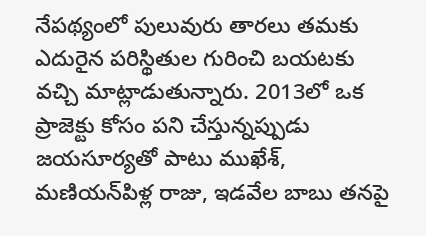నేపథ్యంలో పులువురు తారలు తమకు ఎదురైన పరిస్థితుల గురించి బయటకు వచ్చి మాట్లాడుతున్నారు. 2013లో ఒక ప్రాజెక్టు కోసం పని చేస్తున్నప్పుడు జయసూర్యతో పాటు ముఖేశ్‌, మణియన్‌పిళ్ల రాజు, ఇడవేల బాబు తనపై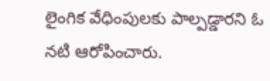లైంగిక వేధింపులకు పాల్పడ్డారని ఓ నటి ఆరోపించారు.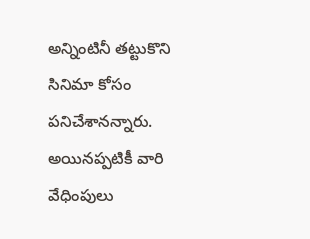అన్నింటినీ తట్టుకొని సినిమా కోసం పనిచేశానన్నారు. అయినప్పటికీ వారి వేధింపులు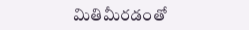మితిమీరడంతో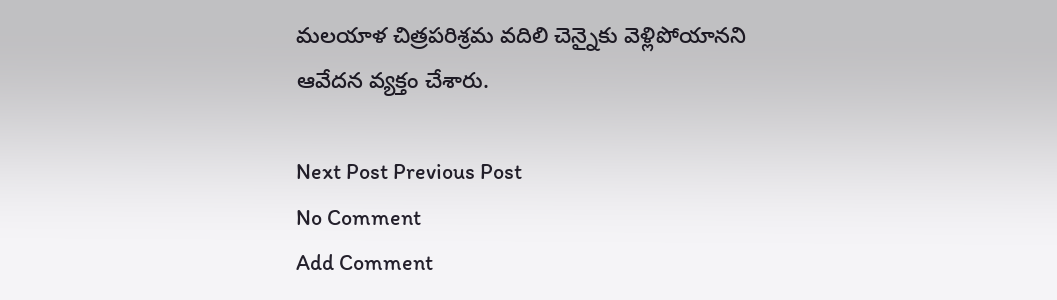మలయాళ చిత్రపరిశ్రమ వదిలి చెన్నైకు వెళ్లిపోయానని ఆవేదన వ్యక్తం చేశారు.

Next Post Previous Post
No Comment
Add Comment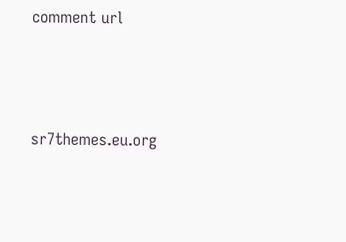comment url




sr7themes.eu.org